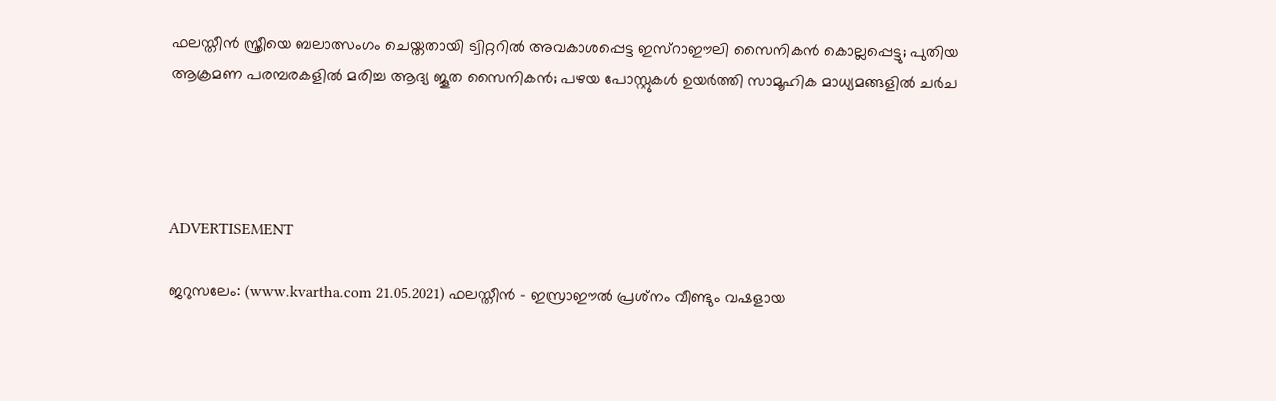ഫലസ്തീൻ സ്ത്രീയെ ബലാത്സംഗം ചെയ്തതായി ട്വിറ്ററിൽ അവകാശപ്പെട്ട ഇസ്‌റാഈലി സൈനികൻ കൊല്ലപ്പെട്ടു; പുതിയ ആക്രമണ പരമ്പരകളിൽ മരിച്ച ആദ്യ ജൂത സൈനികൻ; പഴയ പോസ്റ്റുകൾ ഉയർത്തി സാമൂഹിക മാധ്യമങ്ങളിൽ ചർച




ADVERTISEMENT

ജറുസലേം: (www.kvartha.com 21.05.2021) ഫലസ്തീൻ - ഇസ്രാഈൽ പ്രശ്‌നം വീണ്ടും വഷളായ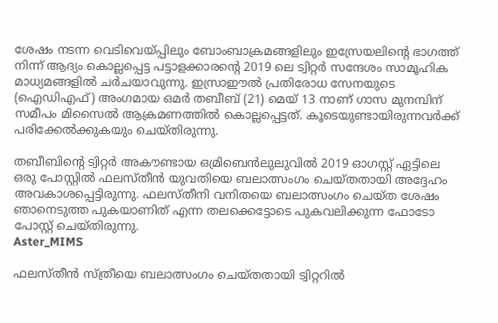ശേഷം നടന്ന വെടിവെയ്പ്പിലും ബോംബാക്രമങ്ങളിലും ഇസ്രേയലിന്റെ ഭാഗത്ത് നിന്ന് ആദ്യം കൊല്ലപ്പെട്ട പട്ടാളക്കാരന്റെ 2019 ലെ ട്വിറ്റർ സന്ദേശം സാമൂഹിക മാധ്യമങ്ങളിൽ ചർചയാവുന്നു. ഇസ്രാഈൽ പ്രതിരോധ സേനയുടെ (ഐഡിഎഫ്) അംഗമായ ഒമർ തബീബ് (21) മെയ് 13 നാണ് ഗാസ മുനമ്പിന് സമീപം മിസൈൽ ആക്രമണത്തിൽ കൊല്ലപ്പെട്ടത്. കൂടെയുണ്ടായിരുന്നവർക്ക് പരിക്കേൽക്കുകയും ചെയ്‌തിരുന്നു.

തബീബിന്റെ ട്വിറ്റർ അകൗണ്ടായ ഒമ്രിബെൻലുലുവിൽ 2019 ഓഗസ്റ്റ് ഏട്ടിലെ ഒരു പോസ്റ്റിൽ ഫലസ്തീൻ യുവതിയെ ബലാത്സംഗം ചെയ്തതായി അദ്ദേഹം അവകാശപ്പെട്ടിരുന്നു. ഫലസ്തീനി വനിതയെ ബലാത്സംഗം ചെയ്ത ശേഷം ഞാനെടുത്ത പുകയാണിത് എന്ന തലക്കെട്ടോടെ പുകവലിക്കുന്ന ഫോടോ പോസ്റ്റ് ചെയ്‌തിരുന്നു.
Aster_MIMS

ഫലസ്തീൻ സ്ത്രീയെ ബലാത്സംഗം ചെയ്തതായി ട്വിറ്ററിൽ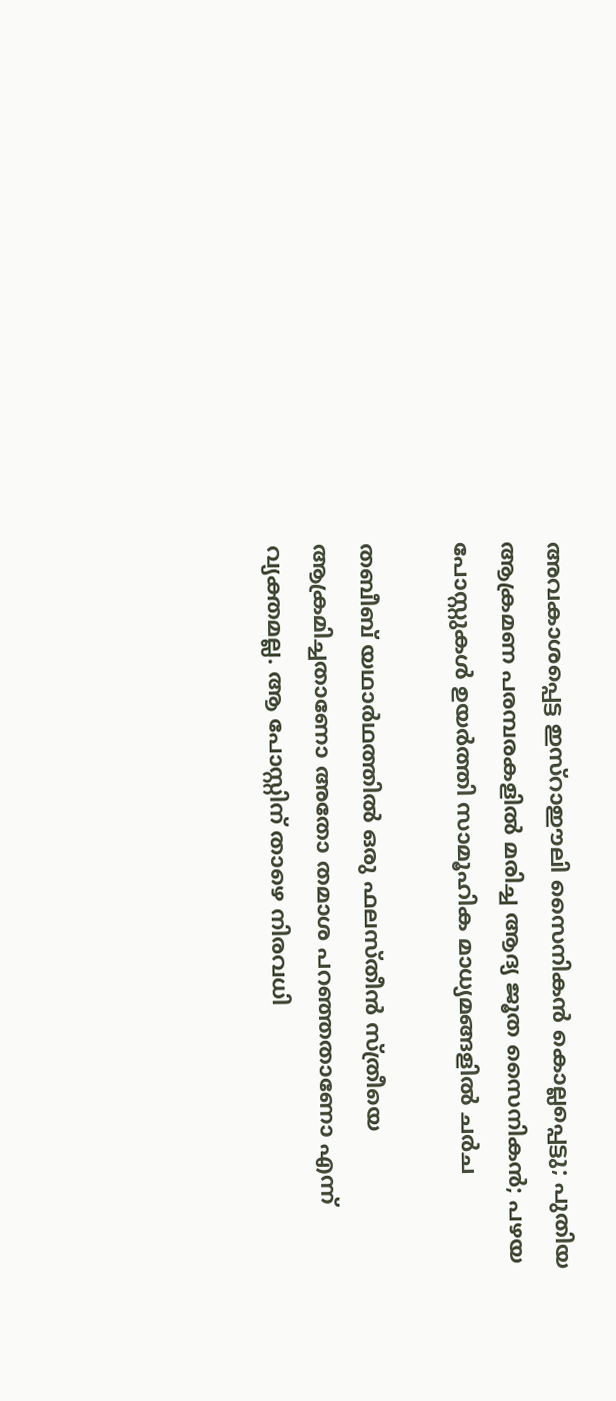അവകാശപ്പെട്ട ഇസ്‌റാഈലി സൈനികൻ കൊല്ലപ്പെട്ടു; പുതിയ ആക്രമണ പരമ്പരകളിൽ മരിച്ച ആദ്യ ജൂത സൈനികൻ; പഴയ പോസ്റ്റുകൾ ഉയർത്തി സാമൂഹിക മാധ്യമങ്ങളിൽ ചർച

തബീബ് യഥാർഥത്തിൽ ഒരു ഫലസ്തീൻ സ്ത്രീയെ ആക്രമിച്ചതാണോ അതോ തമാശ പറഞ്ഞതാണോ എന്ന് വ്യക്തമല്ല. ആ പോസ്റ്റിന് താഴെ നിരവധി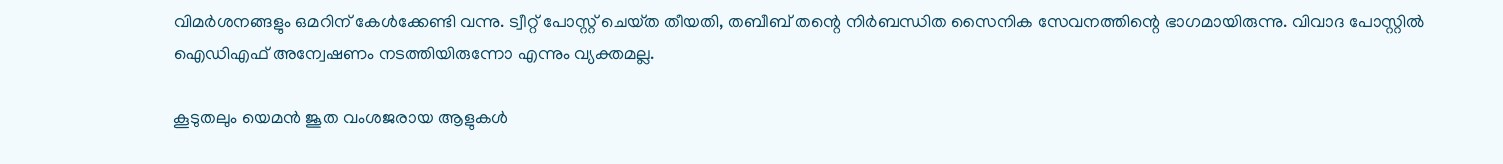വിമർശനങ്ങളും ഒമറിന് കേൾക്കേണ്ടി വന്നു. ട്വീറ്റ് പോസ്റ്റ് ചെയ്‌ത തീയതി, തബീബ് തന്റെ നിർബന്ധിത സൈനിക സേവനത്തിന്റെ ഭാഗമായിരുന്നു. വിവാദ പോസ്റ്റിൽ ഐഡിഎഫ് അന്വേഷണം നടത്തിയിരുന്നോ എന്നും വ്യക്തമല്ല.

കൂടുതലും യെമൻ ജൂത വംശജരായ ആളുകൾ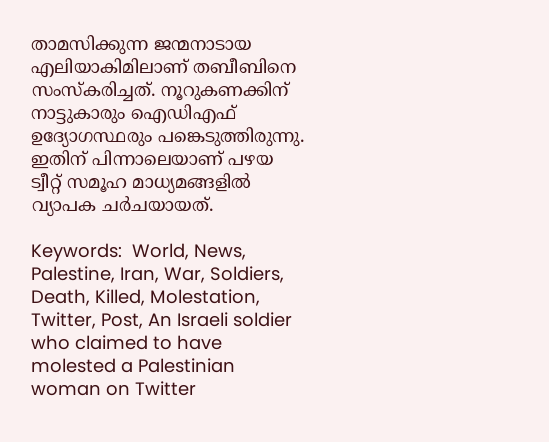താമസിക്കുന്ന ജന്മനാടായ എലിയാകിമിലാണ് തബീബിനെ സംസ്കരിച്ചത്. നൂറുകണക്കിന് നാട്ടുകാരും ഐഡിഎഫ് ഉദ്യോഗസ്ഥരും പങ്കെടുത്തിരുന്നു. ഇതിന് പിന്നാലെയാണ് പഴയ ട്വീറ്റ് സമൂഹ മാധ്യമങ്ങളിൽ വ്യാപക ചർചയായത്.

Keywords:  World, News, Palestine, Iran, War, Soldiers, Death, Killed, Molestation, Twitter, Post, An Israeli soldier who claimed to have molested a Palestinian woman on Twitter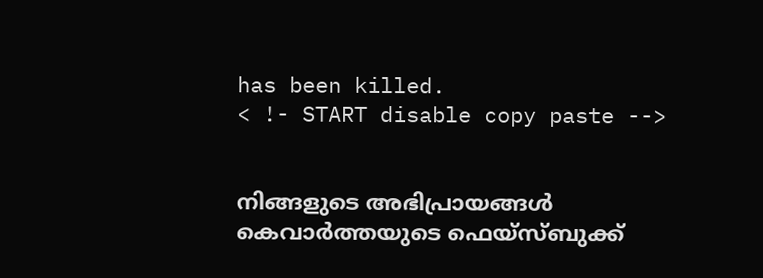has been killed.
< !- START disable copy paste -->


നിങ്ങളുടെ അഭിപ്രായങ്ങൾ കെവാർത്തയുടെ ഫെയ്‌സ്‌ബുക്ക്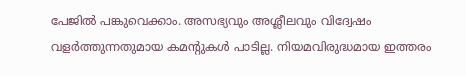പേജിൽ പങ്കുവെക്കാം. അസഭ്യവും അശ്ലീലവും വിദ്വേഷം വളർത്തുന്നതുമായ കമന്റുകൾ പാടില്ല. നിയമവിരുദ്ധമായ ഇത്തരം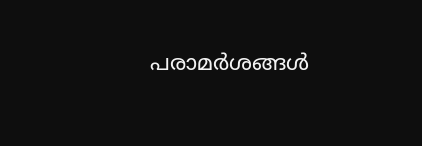പരാമർശങ്ങൾ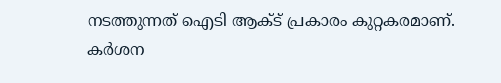നടത്തുന്നത് ഐടി ആക്ട് പ്രകാരം കുറ്റകരമാണ്. കർശന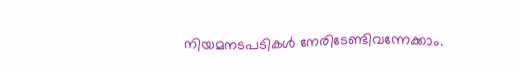നിയമനടപടികൾ നേരിടേണ്ടിവന്നേക്കാം.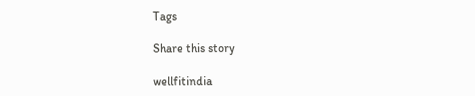Tags

Share this story

wellfitindia